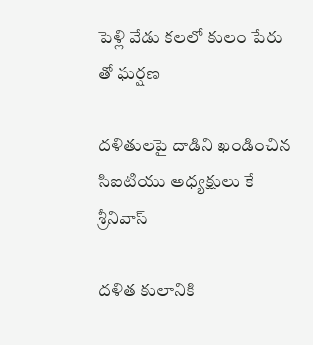పెళ్లి వేడు కలలో కులం పేరు తో ఘర్షణ

దళితులపై దాడిని ఖండించిన సిఐటియు అధ్యక్షులు కే శ్రీనివాస్

దళిత కులానికి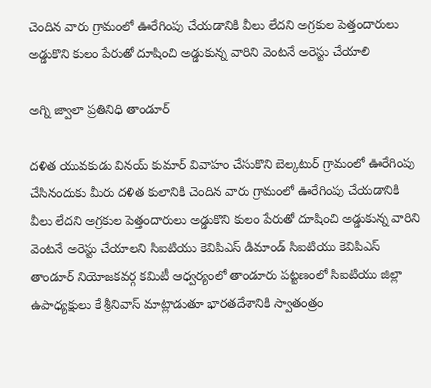చెందిన వారు గ్రామంలో ఊరేగింపు చేయడానికి వీలు లేదని అగ్రకుల పెత్తందారులు అడ్డుకొని కులం పేరుతో దూషించి అడ్డుకున్న వారిని వెంటనే అరెస్టు చేయాలి

అగ్ని జ్వాలా ప్రతినిధి తాండూర్

దళిత యువకుడు వినయ్ కుమార్ వివాహం చేసుకొని బెల్కటుర్ గ్రామంలో ఊరేగింపు చేసినందుకు మీరు దళిత కులానికి చెందిన వారు గ్రామంలో ఊరేగింపు చేయడానికి వీలు లేదని అగ్రకుల పెత్తందారులు అడ్డుకొని కులం పేరుతో దూషించి అడ్డుకున్న వారిని వెంటనే అరెస్టు చేయాలని సిఐటియు కెవిపిఎస్ డిమాండ్ సిఐటియు కెవిపిఎస్ తాండూర్ నియోజకవర్గ కమిటీ ఆధ్వర్యంలో తాండూరు పట్టణంలో సిఐటియు జిల్లా ఉపాధ్యక్షులు కే శ్రీనివాస్ మాట్లాడుతూ భారతదేశానికి స్వాతంత్రం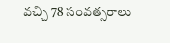వచ్చి 78 సంవత్సరాలు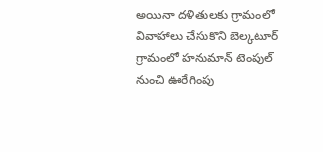అయినా దళితులకు గ్రామంలో వివాహాలు చేసుకొని బెల్కటూర్ గ్రామంలో హనుమాన్ టెంపుల్ నుంచి ఊరేగింపు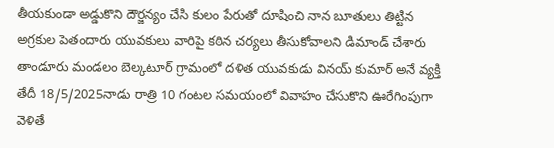తీయకుండా అడ్డుకొని దౌర్జన్యం చేసి కులం పేరుతో దూషించి నాన బూతులు తిట్టిన అగ్రకుల పెతందారు యువకులు వారిపై కఠిన చర్యలు తీసుకోవాలని డిమాండ్ చేశారు తాండూరు మండలం బెల్కటూర్ గ్రామంలో దళిత యువకుడు వినయ్ కుమార్ అనే వ్యక్తి తేదీ 18/5/2025నాడు రాత్రి 10 గంటల సమయంలో వివాహం చేసుకొని ఊరేగింపుగా వెళితే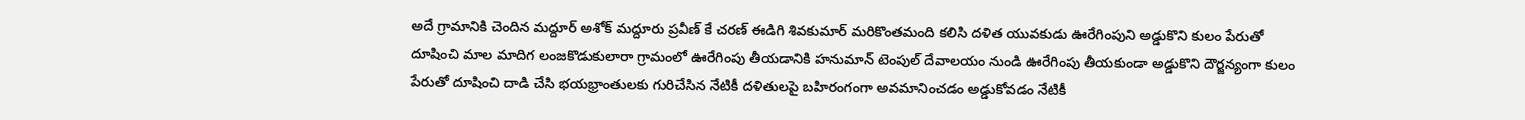అదే గ్రామానికి చెందిన మద్దూర్ అశోక్ మద్దూరు ప్రవీణ్ కే చరణ్ ఈడిగి శివకుమార్ మరికొంతమంది కలిసి దళిత యువకుడు ఊరేగింపుని అడ్డుకొని కులం పేరుతో దూషించి మాల మాదిగ లంజకొడుకులారా గ్రామంలో ఊరేగింపు తీయడానికి హనుమాన్ టెంపుల్ దేవాలయం నుండి ఊరేగింపు తీయకుండా అడ్డుకొని దౌర్జన్యంగా కులం పేరుతో దూషించి దాడి చేసి భయభ్రాంతులకు గురిచేసిన నేటికీ దళితులపై బహిరంగంగా అవమానించడం అడ్డుకోవడం నేటికీ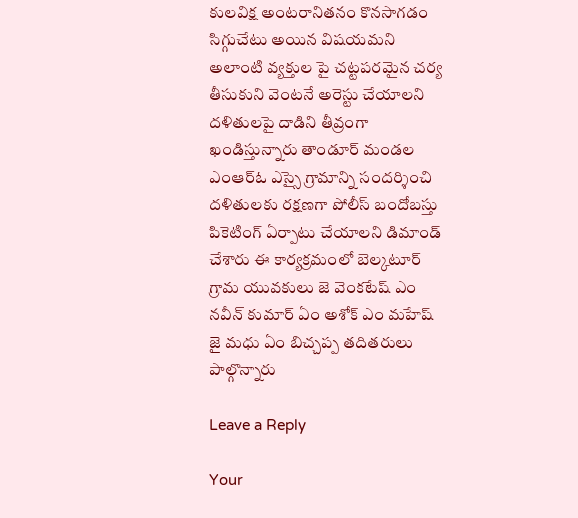కులవిక్ష అంటరానితనం కొనసాగడం సిగ్గుచేటు అయిన విషయమని అలాంటి వ్యక్తుల పై చట్టపరమైన చర్య తీసుకుని వెంటనే అరెస్టు చేయాలని దళితులపై దాడిని తీవ్రంగా ఖండిస్తున్నారు తాండూర్ మండల ఎంఆర్ఓ ఎస్సై గ్రామాన్ని సందర్శించి దళితులకు రక్షణగా పోలీస్ బందోబస్తు పికెటింగ్ ఏర్పాటు చేయాలని డిమాండ్ చేశారు ఈ కార్యక్రమంలో బెల్కటూర్ గ్రామ యువకులు జె వెంకటేష్ ఎం నవీన్ కుమార్ ఏం అశోక్ ఎం మహేష్ జై మధు ఏం బిచ్చప్ప తదితరులు పాల్గొన్నారు

Leave a Reply

Your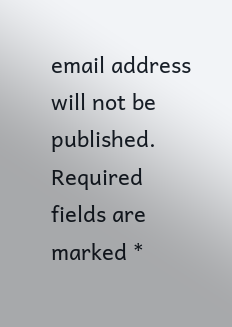email address will not be published. Required fields are marked *